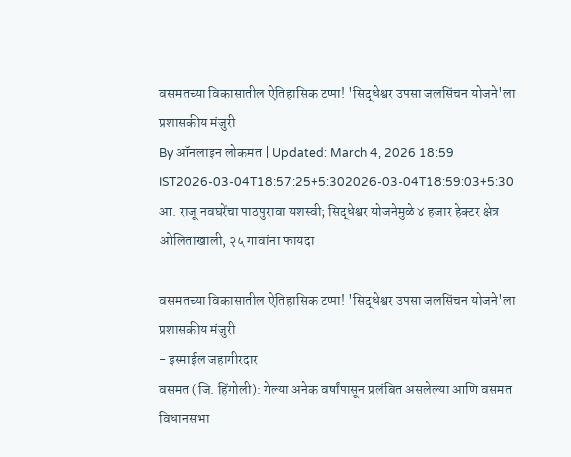वसमतच्या विकासातील ऐतिहासिक टप्पा! 'सिद्धेश्वर उपसा जलसिंचन योजने'ला प्रशासकीय मंजुरी
By ऑनलाइन लोकमत | Updated: March 4, 2026 18:59 IST2026-03-04T18:57:25+5:302026-03-04T18:59:03+5:30
आ. राजू नवघरेंचा पाठपुरावा यशस्वी; सिद्धेश्वर योजनेमुळे ४ हजार हेक्टर क्षेत्र ओलिताखाली, २५ गावांना फायदा

वसमतच्या विकासातील ऐतिहासिक टप्पा! 'सिद्धेश्वर उपसा जलसिंचन योजने'ला प्रशासकीय मंजुरी
- इस्माईल जहागीरदार
वसमत (जि. हिंगोली): गेल्या अनेक वर्षांपासून प्रलंबित असलेल्या आणि वसमत विधानसभा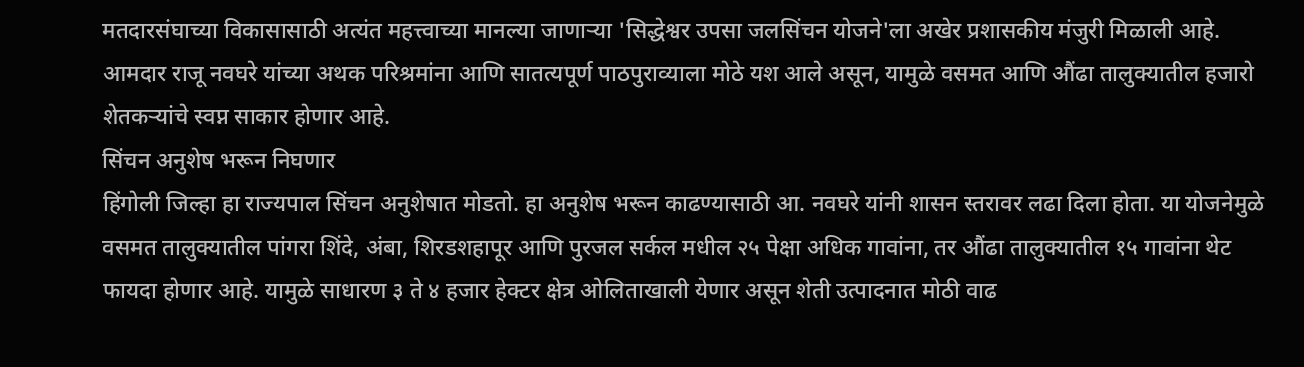मतदारसंघाच्या विकासासाठी अत्यंत महत्त्वाच्या मानल्या जाणाऱ्या 'सिद्धेश्वर उपसा जलसिंचन योजने'ला अखेर प्रशासकीय मंजुरी मिळाली आहे. आमदार राजू नवघरे यांच्या अथक परिश्रमांना आणि सातत्यपूर्ण पाठपुराव्याला मोठे यश आले असून, यामुळे वसमत आणि औंढा तालुक्यातील हजारो शेतकऱ्यांचे स्वप्न साकार होणार आहे.
सिंचन अनुशेष भरून निघणार
हिंगोली जिल्हा हा राज्यपाल सिंचन अनुशेषात मोडतो. हा अनुशेष भरून काढण्यासाठी आ. नवघरे यांनी शासन स्तरावर लढा दिला होता. या योजनेमुळे वसमत तालुक्यातील पांगरा शिंदे, अंबा, शिरडशहापूर आणि पुरजल सर्कल मधील २५ पेक्षा अधिक गावांना, तर औंढा तालुक्यातील १५ गावांना थेट फायदा होणार आहे. यामुळे साधारण ३ ते ४ हजार हेक्टर क्षेत्र ओलिताखाली येणार असून शेती उत्पादनात मोठी वाढ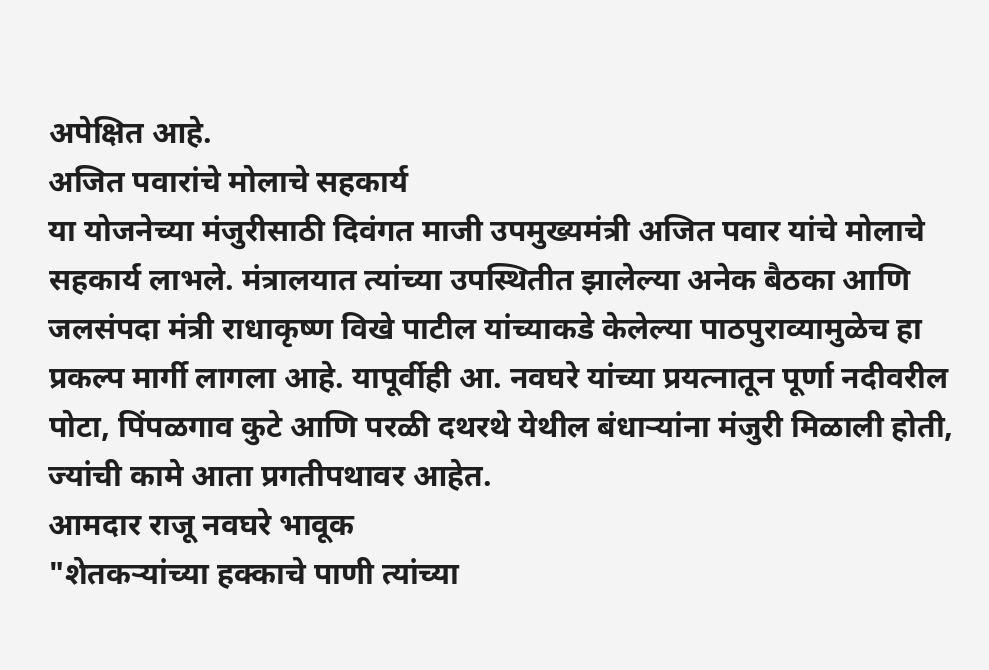अपेक्षित आहे.
अजित पवारांचे मोलाचे सहकार्य
या योजनेच्या मंजुरीसाठी दिवंगत माजी उपमुख्यमंत्री अजित पवार यांचे मोलाचे सहकार्य लाभले. मंत्रालयात त्यांच्या उपस्थितीत झालेल्या अनेक बैठका आणि जलसंपदा मंत्री राधाकृष्ण विखे पाटील यांच्याकडे केलेल्या पाठपुराव्यामुळेच हा प्रकल्प मार्गी लागला आहे. यापूर्वीही आ. नवघरे यांच्या प्रयत्नातून पूर्णा नदीवरील पोटा, पिंपळगाव कुटे आणि परळी दथरथे येथील बंधाऱ्यांना मंजुरी मिळाली होती, ज्यांची कामे आता प्रगतीपथावर आहेत.
आमदार राजू नवघरे भावूक
"शेतकऱ्यांच्या हक्काचे पाणी त्यांच्या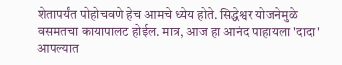शेतापर्यंत पोहोचवणे हेच आमचे ध्येय होते. सिद्धेश्वर योजनेमुळे वसमतचा कायापालट होईल. मात्र, आज हा आनंद पाहायला 'दादा' आपल्यात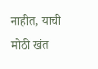नाहीत, याची मोठी खंत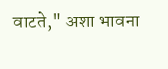वाटते," अशा भावना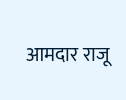आमदार राजू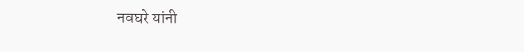नवघरे यांनी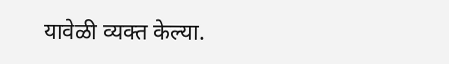यावेळी व्यक्त केल्या.